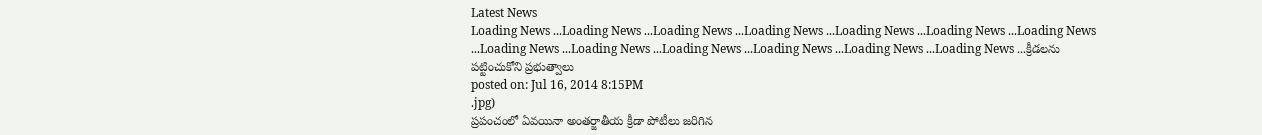Latest News
Loading News ...Loading News ...Loading News ...Loading News ...Loading News ...Loading News ...Loading News ...Loading News ...Loading News ...Loading News ...Loading News ...Loading News ...Loading News ...క్రీడలను పట్టించుకోని ప్రభుత్వాలు
posted on: Jul 16, 2014 8:15PM
.jpg)
ప్రపంచంలో ఏవయినా అంతర్జాతీయ క్రీడా పోటీలు జరిగిన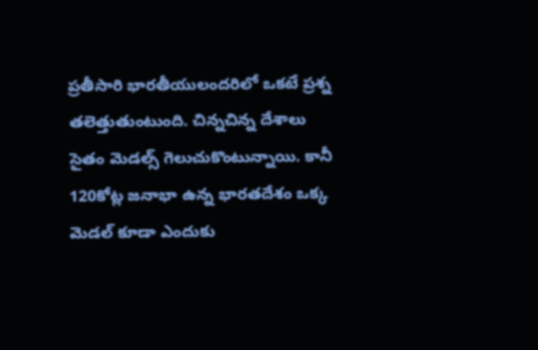ప్రతీసారి భారతీయులందరిలో ఒకటే ప్రశ్న తలెత్తుతుంటుంది. చిన్నచిన్న దేశాలు సైతం మెడల్స్ గెలుచుకొంటున్నాయి. కానీ 120కోట్ల జనాభా ఉన్న భారతదేశం ఒక్క మెడల్ కూడా ఎందుకు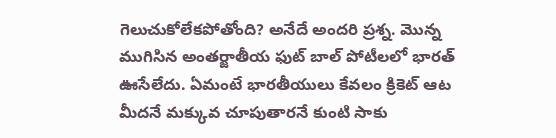గెలుచుకోలేకపోతోంది? అనేదే అందరి ప్రశ్న. మొన్న ముగిసిన అంతర్జాతీయ ఫుట్ బాల్ పోటీలలో భారత్ ఊసేలేదు. ఏమంటే భారతీయులు కేవలం క్రికెట్ ఆట మీదనే మక్కువ చూపుతారనే కుంటి సాకు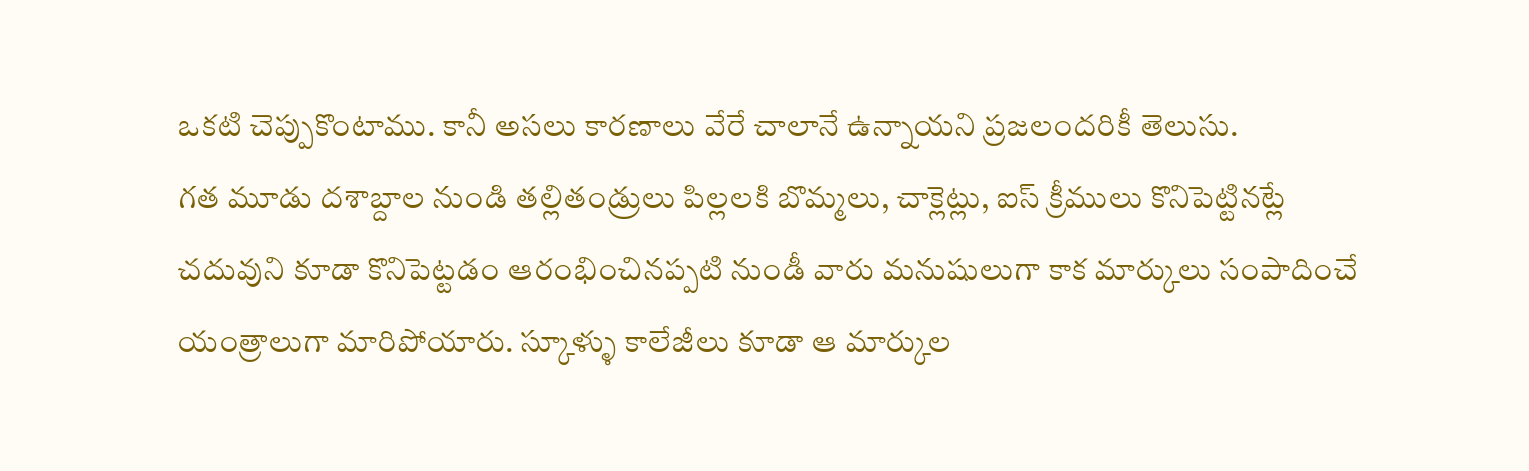ఒకటి చెప్పుకొంటాము. కానీ అసలు కారణాలు వేరే చాలానే ఉన్నాయని ప్రజలందరికీ తెలుసు.
గత మూడు దశాబ్దాల నుండి తల్లితండ్రులు పిల్లలకి బొమ్మలు, చాక్లెట్లు, ఐస్ క్రీములు కొనిపెట్టినట్లే చదువుని కూడా కొనిపెట్టడం ఆరంభించినప్పటి నుండీ వారు మనుషులుగా కాక మార్కులు సంపాదించే యంత్రాలుగా మారిపోయారు. స్కూళ్ళు కాలేజీలు కూడా ఆ మార్కుల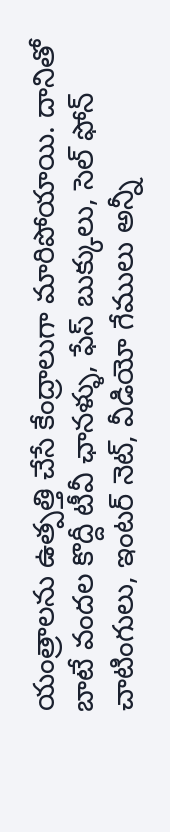యంత్రాలను ఉత్పత్తి చేసే కేంద్రాలుగా మారిపోయాయి. దానితో బాటే వందల కొద్దీ టీవీ ఛానళ్ళు, ఫేస్ బుక్కులు, సెల్ ఫోన్ చాటింగులు, ఇంటర్ నెట్, వీడియో గేములు అన్నీ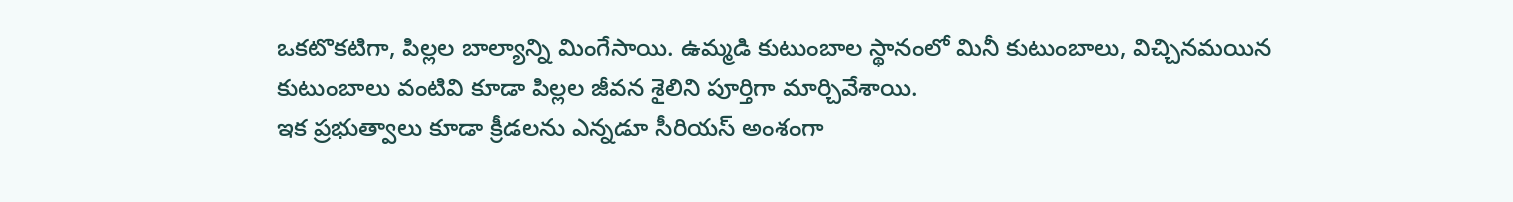ఒకటొకటిగా, పిల్లల బాల్యాన్ని మింగేసాయి. ఉమ్మడి కుటుంబాల స్థానంలో మినీ కుటుంబాలు, విచ్చినమయిన కుటుంబాలు వంటివి కూడా పిల్లల జీవన శైలిని పూర్తిగా మార్చివేశాయి.
ఇక ప్రభుత్వాలు కూడా క్రీడలను ఎన్నడూ సీరియస్ అంశంగా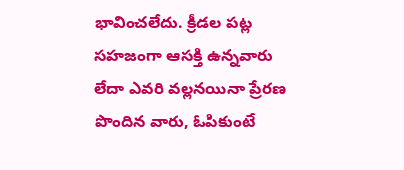భావించలేదు. క్రీడల పట్ల సహజంగా ఆసక్తి ఉన్నవారు లేదా ఎవరి వల్లనయినా ప్రేరణ పొందిన వారు, ఓపికుంటే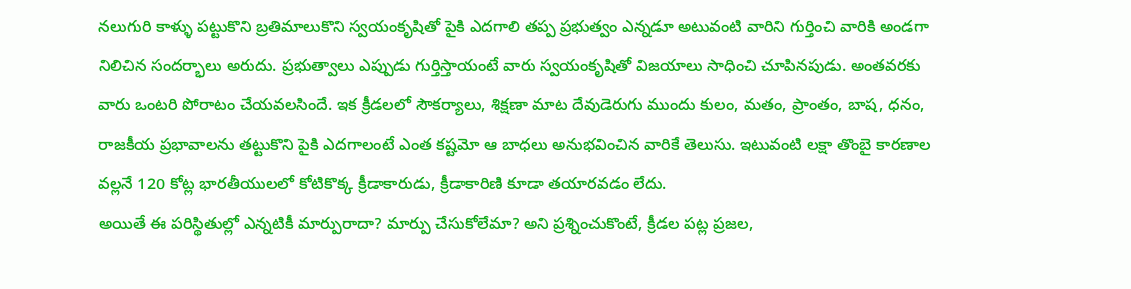నలుగురి కాళ్ళు పట్టుకొని బ్రతిమాలుకొని స్వయంకృషితో పైకి ఎదగాలి తప్ప ప్రభుత్వం ఎన్నడూ అటువంటి వారిని గుర్తించి వారికి అండగా నిలిచిన సందర్భాలు అరుదు. ప్రభుత్వాలు ఎప్పుడు గుర్తిస్తాయంటే వారు స్వయంకృషితో విజయాలు సాధించి చూపినపుడు. అంతవరకు వారు ఒంటరి పోరాటం చేయవలసిందే. ఇక క్రీడలలో సౌకర్యాలు, శిక్షణా మాట దేవుడెరుగు ముందు కులం, మతం, ప్రాంతం, బాష, ధనం, రాజకీయ ప్రభావాలను తట్టుకొని పైకి ఎదగాలంటే ఎంత కష్టమో ఆ బాధలు అనుభవించిన వారికే తెలుసు. ఇటువంటి లక్షా తొంబై కారణాల వల్లనే 120 కోట్ల భారతీయులలో కోటికొక్క క్రీడాకారుడు, క్రీడాకారిణి కూడా తయారవడం లేదు.
అయితే ఈ పరిస్థితుల్లో ఎన్నటికీ మార్పురాదా? మార్పు చేసుకోలేమా? అని ప్రశ్నించుకొంటే, క్రీడల పట్ల ప్రజల,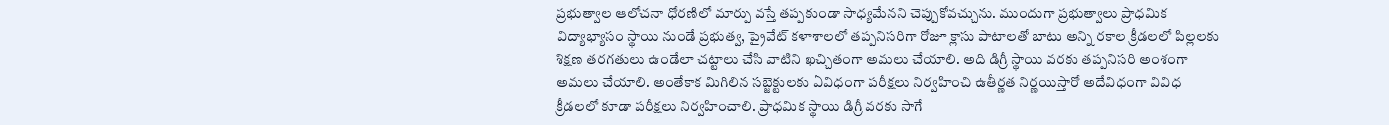ప్రభుత్వాల ఆలోచనా ధోరణిలో మార్పు వస్తే తప్పకుండా సాధ్యమేనని చెప్పుకోవచ్చును. ముందుగా ప్రభుత్వాలు ప్రాధమిక విద్యాభ్యాసం స్థాయి నుండే ప్రభుత్వ, ప్రైవేట్ కళాశాలలో తప్పనిసరిగా రోజూ క్లాసు పాటాలతో బాటు అన్ని రకాల క్రీడలలో పిల్లలకు శిక్షణ తరగతులు ఉండేలా చట్టాలు చేసి వాటిని ఖచ్చితంగా అమలు చేయాలి. అది డిగ్రీ స్థాయి వరకు తప్పనిసరి అంశంగా అమలు చేయాలి. అంతేకాక మిగిలిన సబ్జెక్టులకు ఏవిధంగా పరీక్షలు నిర్వహించి ఉతీర్ణత నిర్ణయిస్తారో అదేవిధంగా వివిధ క్రీడలలో కూడా పరీక్షలు నిర్వహించాలి. ప్రాధమిక స్థాయి డిగ్రీ వరకు సాగే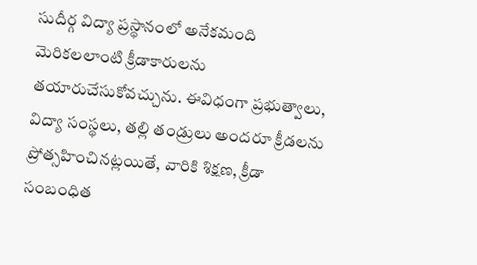సుదీర్గ విద్యా ప్రస్థానంలో అనేకమంది మెరికలలాంటి క్రీడాకారులను తయారుచేసుకోవచ్చును. ఈవిధంగా ప్రభుత్వాలు, విద్యా సంస్థలు, తల్లి తండ్రులు అందరూ క్రీడలను ప్రోత్సహించినట్లయితే, వారికి శిక్షణ, క్రీడా సంబంధిత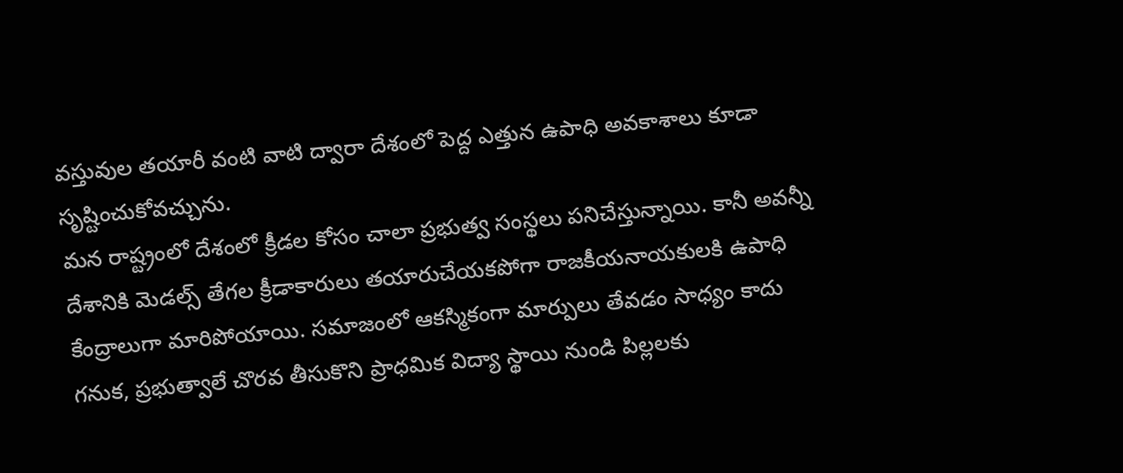వస్తువుల తయారీ వంటి వాటి ద్వారా దేశంలో పెద్ద ఎత్తున ఉపాధి అవకాశాలు కూడా సృష్టించుకోవచ్చును.
మన రాష్ట్రంలో దేశంలో క్రీడల కోసం చాలా ప్రభుత్వ సంస్థలు పనిచేస్తున్నాయి. కానీ అవన్నీ దేశానికి మెడల్స్ తేగల క్రీడాకారులు తయారుచేయకపోగా రాజకీయనాయకులకి ఉపాధి కేంద్రాలుగా మారిపోయాయి. సమాజంలో ఆకస్మికంగా మార్పులు తేవడం సాధ్యం కాదు గనుక, ప్రభుత్వాలే చొరవ తీసుకొని ప్రాధమిక విద్యా స్థాయి నుండి పిల్లలకు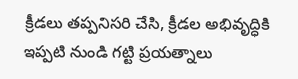క్రీడలు తప్పనిసరి చేసి, క్రీడల అభివృద్ధికి ఇప్పటి నుండి గట్టి ప్రయత్నాలు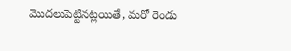మొదలుపెట్టినట్లయితే, మరో రెండు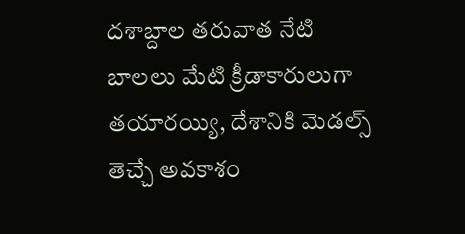దశాబ్దాల తరువాత నేటి బాలలు మేటి క్రీడాకారులుగా తయారయ్యి, దేశానికి మెడల్స్ తెచ్చే అవకాశం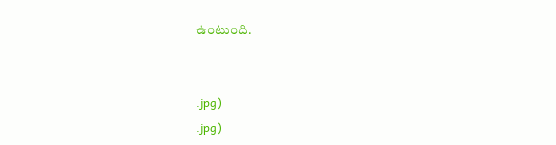ఉంటుంది.


.jpg)
.jpg)